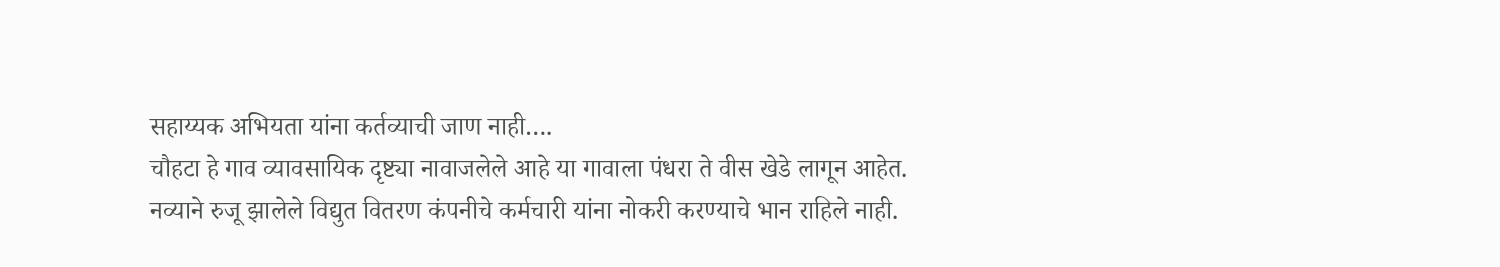सहाय्यक अभियता यांना कर्तव्याची जाण नाही….
चौहटा हे गाव व्यावसायिक दृष्ट्या नावाजलेले आहे या गावाला पंधरा ते वीस खेडे लागून आहेत.
नव्याने रुजू झालेले विद्युत वितरण कंपनीचे कर्मचारी यांना नोकरी करण्याचे भान राहिले नाही.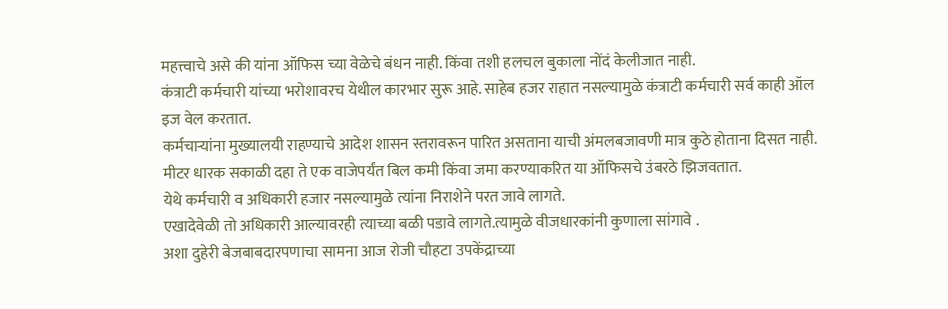महत्त्वाचे असे की यांना ऑफिस च्या वेळेचे बंधन नाही. किंवा तशी हलचल बुकाला नोंदं केलीजात नाही.
कंत्राटी कर्मचारी यांच्या भरोशावरच येथील कारभार सुरू आहे. साहेब हजर राहात नसल्यामुळे कंत्राटी कर्मचारी सर्व काही ऑल इज वेल करतात.
कर्मचाऱ्यांना मुख्यालयी राहण्याचे आदेश शासन स्तरावरून पारित असताना याची अंमलबजावणी मात्र कुठे होताना दिसत नाही.
मीटर धारक सकाळी दहा ते एक वाजेपर्यंत बिल कमी किंवा जमा करण्याकरित या ऑफिसचे उंबरठे झिजवतात.
येथे कर्मचारी व अधिकारी हजार नसल्यामुळे त्यांना निराशेने परत जावे लागते.
एखादेवेळी तो अधिकारी आल्यावरही त्याच्या बळी पडावे लागते.त्यामुळे वीजधारकांनी कुणाला सांगावे .
अशा दुहेरी बेजबाबदारपणाचा सामना आज रोजी चौहटा उपकेंद्राच्या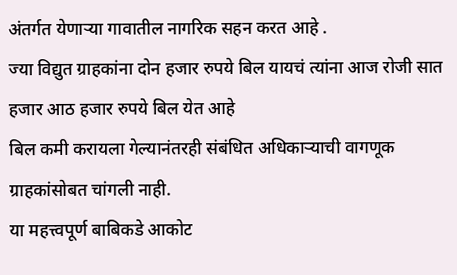अंतर्गत येणाऱ्या गावातील नागरिक सहन करत आहे .
ज्या विद्युत ग्राहकांना दोन हजार रुपये बिल यायचं त्यांना आज रोजी सात हजार आठ हजार रुपये बिल येत आहे
बिल कमी करायला गेल्यानंतरही संबंधित अधिकाऱ्याची वागणूक ग्राहकांसोबत चांगली नाही.
या महत्त्वपूर्ण बाबिकडे आकोट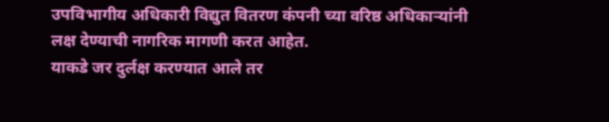उपविभागीय अधिकारी विद्युत वितरण कंपनी च्या वरिष्ठ अधिकाऱ्यांनी लक्ष देण्याची नागरिक मागणी करत आहेत.
याकडे जर दुर्लक्ष करण्यात आले तर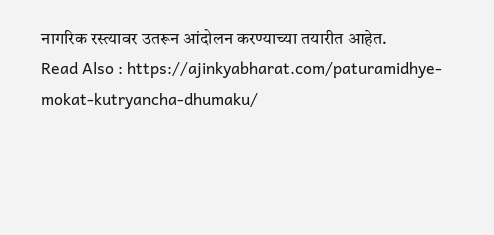नागरिक रस्त्यावर उतरून आंदोलन करण्याच्या तयारीत आहेत.
Read Also : https://ajinkyabharat.com/paturamidhye-mokat-kutryancha-dhumaku/